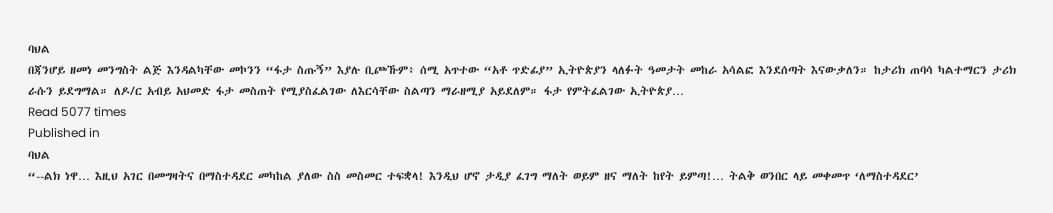ባህል
በጃንሆይ ዘመነ መንግስት ልጅ እንዳልካቸው መኮንን “ፋታ ስጡኝ” እያሉ ቢጮኹም፥ ሰሚ አጥተው “አቶ ጥድፊያ” ኢትዮጵያን ላለፉት ዓመታት መከራ አሳልፎ እንደሰጣት እናውቃለን። ከታሪክ ጠባሳ ካልተማርን ታሪክ ራሱን ይደግማል። ለዶ/ር አብይ አህመድ ፋታ መስጠት የሚያስፈልገው ለእርሳቸው ስልጣን ማራዘሚያ አይደለም። ፋታ የምትፈልገው ኢትዮጵያ…
Read 5077 times
Published in
ባህል
“--ልክ ነዋ… እዚህ አገር በመግዛትና በማስተዳደር መካከል ያለው ስስ መስመር ተፍቋላ! እንዲህ ሆኖ ታዲያ ፈገግ ማለት ወይም ዘና ማለት ከየት ይምጣ!… ትልቅ ወንበር ላይ መቀመጥ ‘ለማስተዳደር’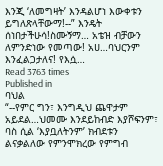እንጂ ‘ለመግዛት’ እንዳልሆነ እውቀቱን ይግለጽላቸውማ!--” እንዴት ሰነበታችሁሳ!ስሙኝማ… አቴዝ ብቻውን ለምንድነው የመጣው! አሀ…ባህርንም እንፈልጋታለና! የእሷ…
Read 3763 times
Published in
ባህል
“--የምር ግን፣ እንግዲህ ጨዋታም አይደል…ህመሙ እንደይከብድ እያሾፍንም፣ ባስ ሲል ‘እያቧለትንም’ ክብደቱን ልናቃልለው የምንሞክረው የምግብ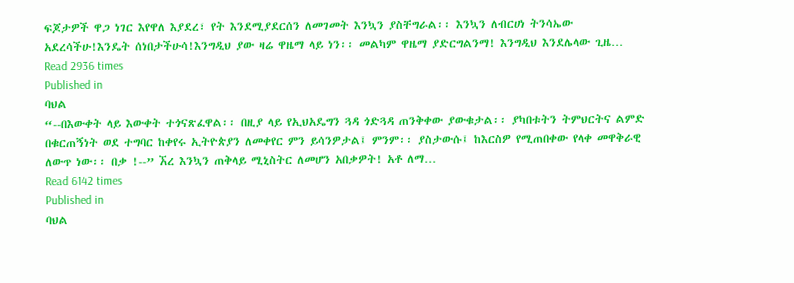ፍጆታዎች ዋጋ ነገር እየዋለ እያደረ፣ የት እንደሚያደርሰን ለመገመት እንኳን ያስቸግራል፡፡ እንኳን ለብርሀነ ትንሳኤው አደረሳችሁ!እንዴት ሰነበታችሁሳ!እንግዲህ ያው ዛሬ ዋዜማ ላይ ነን፡፡ መልካም ዋዜማ ያድርግልንማ! እንግዲህ እንደሌላው ጊዜ…
Read 2936 times
Published in
ባህል
“--በእውቀት ላይ እውቀት ተጎናጽፈዋል፡፡ በዚያ ላይ የኢህአዴግን ጓዳ ጎድጓዳ ጠንቅቀው ያውቁታል፡፡ ያካበቱትን ትምህርትና ልምድ በቁርጠኝነት ወደ ተግባር ከቀየሩ ኢትዮጵያን ለመቀየር ምን ይሳንዎታል፤ ምንም፡፡ ያስታውሱ፤ ከእርስዎ የሚጠበቀው የላቀ መዋቅራዊ ለውጥ ነው፡፡ በቃ !--” ኧረ እንኳን ጠቅላይ ሚኒስትር ለመሆን አበቃዎት! አቶ ለማ…
Read 6142 times
Published in
ባህል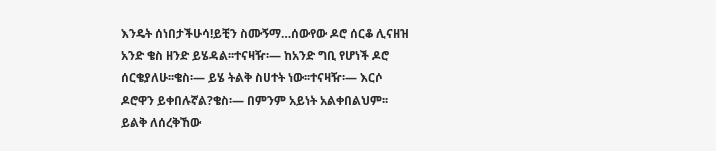እንዴት ሰነበታችሁሳ!ይቺን ስሙኝማ…ሰውየው ዶሮ ሰርቆ ሊናዘዝ አንድ ቄስ ዘንድ ይሄዳል፡፡ተናዛዥ፡— ከአንድ ግቢ የሆነች ዶሮ ሰርቄያለሁ፡፡ቄስ፡— ይሄ ትልቅ ስሀተት ነው፡፡ተናዛዥ፡— እርሶ ዶሮዋን ይቀበሉኛል?ቄስ፡— በምንም አይነት አልቀበልህም፡፡ ይልቅ ለሰረቅኸው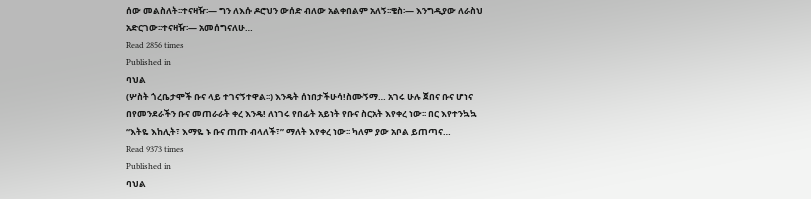ሰው መልስለት፡፡ተናዛዥ፡— ግን ለእሱ ዶሮህን ውሰድ ብለው አልቀበልም አለኝ፡፡ቄስ፡— እንግዲያው ለራስህ አድርገው፡፡ተናዛዥ፡— አመሰግናለሁ…
Read 2856 times
Published in
ባህል
(ሦስት ጎረቤታሞች ቡና ላይ ተገናኝተዋል፡፡) እንዴት ሰነበታችሁሳ!ስሙኝማ… አገሩ ሁሉ ጀበና ቡና ሆነና በየመንደራችን ቡና መጠራራት ቀረ እንዴ! ለነገሩ የበፊት አይነት የቡና ስርአት እየቀረ ነው፡፡ በር እየተንኳኳ “እትዬ እከሊት፣ እማዬ ኑ ቡና ጠጡ ብላለች፣” ማለት እየቀረ ነው፡፡ ካለም ያው አቦል ይጠጣና…
Read 9373 times
Published in
ባህል